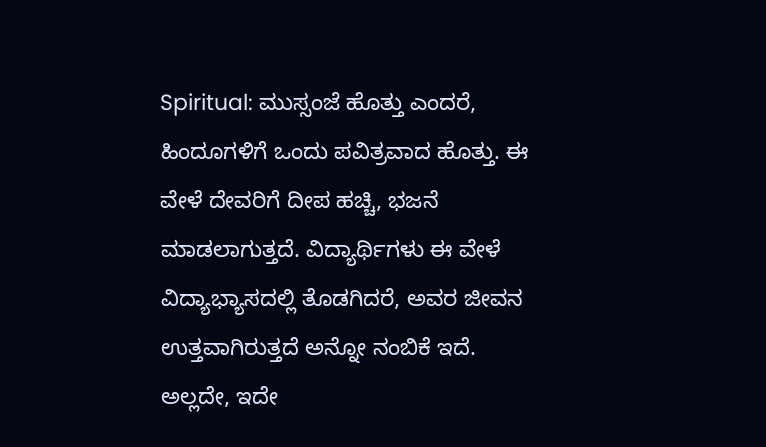Spiritual: ಮುಸ್ಸಂಜೆ ಹೊತ್ತು ಎಂದರೆ, ಹಿಂದೂಗಳಿಗೆ ಒಂದು ಪವಿತ್ರವಾದ ಹೊತ್ತು. ಈ ವೇಳೆ ದೇವರಿಗೆ ದೀಪ ಹಚ್ಚಿ, ಭಜನೆ ಮಾಡಲಾಗುತ್ತದೆ. ವಿದ್ಯಾರ್ಥಿಗಳು ಈ ವೇಳೆ ವಿದ್ಯಾಭ್ಯಾಸದಲ್ಲಿ ತೊಡಗಿದರೆ, ಅವರ ಜೀವನ ಉತ್ತವಾಗಿರುತ್ತದೆ ಅನ್ನೋ ನಂಬಿಕೆ ಇದೆ. ಅಲ್ಲದೇ, ಇದೇ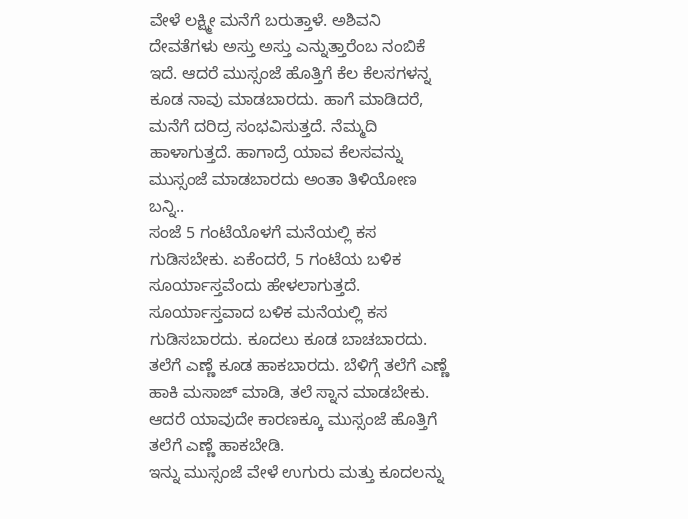ವೇಳೆ ಲಕ್ಷ್ಮೀ ಮನೆಗೆ ಬರುತ್ತಾಳೆ. ಅಶಿವನಿ ದೇವತೆಗಳು ಅಸ್ತು ಅಸ್ತು ಎನ್ನುತ್ತಾರೆಂಬ ನಂಬಿಕೆ ಇದೆ. ಆದರೆ ಮುಸ್ಸಂಜೆ ಹೊತ್ತಿಗೆ ಕೆಲ ಕೆಲಸಗಳನ್ನ ಕೂಡ ನಾವು ಮಾಡಬಾರದು. ಹಾಗೆ ಮಾಡಿದರೆ, ಮನೆಗೆ ದರಿದ್ರ ಸಂಭವಿಸುತ್ತದೆ. ನೆಮ್ಮದಿ ಹಾಳಾಗುತ್ತದೆ. ಹಾಗಾದ್ರೆ ಯಾವ ಕೆಲಸವನ್ನು ಮುಸ್ಸಂಜೆ ಮಾಡಬಾರದು ಅಂತಾ ತಿಳಿಯೋಣ ಬನ್ನಿ..
ಸಂಜೆ 5 ಗಂಟೆಯೊಳಗೆ ಮನೆಯಲ್ಲಿ ಕಸ ಗುಡಿಸಬೇಕು. ಏಕೆಂದರೆ, 5 ಗಂಟೆಯ ಬಳಿಕ ಸೂರ್ಯಾಸ್ತವೆಂದು ಹೇಳಲಾಗುತ್ತದೆ. ಸೂರ್ಯಾಸ್ತವಾದ ಬಳಿಕ ಮನೆಯಲ್ಲಿ ಕಸ ಗುಡಿಸಬಾರದು. ಕೂದಲು ಕೂಡ ಬಾಚಬಾರದು. ತಲೆಗೆ ಎಣ್ಣೆ ಕೂಡ ಹಾಕಬಾರದು. ಬೆಳಿಗ್ಗೆ ತಲೆಗೆ ಎಣ್ಣೆ ಹಾಕಿ ಮಸಾಜ್ ಮಾಡಿ, ತಲೆ ಸ್ನಾನ ಮಾಡಬೇಕು. ಆದರೆ ಯಾವುದೇ ಕಾರಣಕ್ಕೂ ಮುಸ್ಸಂಜೆ ಹೊತ್ತಿಗೆ ತಲೆಗೆ ಎಣ್ಣೆ ಹಾಕಬೇಡಿ.
ಇನ್ನು ಮುಸ್ಸಂಜೆ ವೇಳೆ ಉಗುರು ಮತ್ತು ಕೂದಲನ್ನು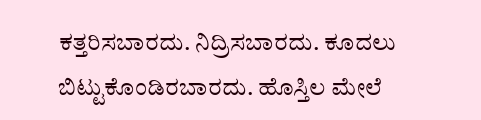ಕತ್ತರಿಸಬಾರದು. ನಿದ್ರಿಸಬಾರದು. ಕೂದಲು ಬಿಟ್ಟುಕೊಂಡಿರಬಾರದು. ಹೊಸ್ತಿಲ ಮೇಲೆ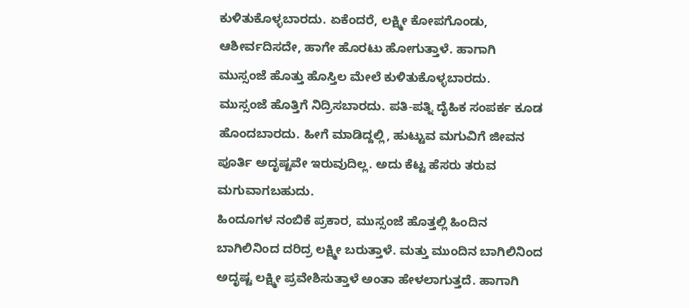ಕುಳಿತುಕೊಳ್ಳಬಾರದು. ಏಕೆಂದರೆ, ಲಕ್ಷ್ಮೀ ಕೋಪಗೊಂಡು, ಆಶೀರ್ವದಿಸದೇ, ಹಾಗೇ ಹೊರಟು ಹೋಗುತ್ತಾಳೆ. ಹಾಗಾಗಿ ಮುಸ್ಸಂಜೆ ಹೊತ್ತು ಹೊಸ್ತಿಲ ಮೇಲೆ ಕುಳಿತುಕೊಳ್ಳಬಾರದು.
ಮುಸ್ಸಂಜೆ ಹೊತ್ತಿಗೆ ನಿದ್ರಿಸಬಾರದು. ಪತಿ-ಪತ್ನಿ ದೈಹಿಕ ಸಂಪರ್ಕ ಕೂಡ ಹೊಂದಬಾರದು. ಹೀಗೆ ಮಾಡಿದ್ದಲ್ಲಿ, ಹುಟ್ಟುವ ಮಗುವಿಗೆ ಜೀವನ ಪೂರ್ತಿ ಅದೃಷ್ಟವೇ ಇರುವುದಿಲ್ಲ. ಅದು ಕೆಟ್ಟ ಹೆಸರು ತರುವ ಮಗುವಾಗಬಹುದು.
ಹಿಂದೂಗಳ ನಂಬಿಕೆ ಪ್ರಕಾರ, ಮುಸ್ಸಂಜೆ ಹೊತ್ತಲ್ಲಿ ಹಿಂದಿನ ಬಾಗಿಲಿನಿಂದ ದರಿದ್ರ ಲಕ್ಷ್ಮೀ ಬರುತ್ತಾಳೆ. ಮತ್ತು ಮುಂದಿನ ಬಾಗಿಲಿನಿಂದ ಅದೃಷ್ಟ ಲಕ್ಷ್ಮೀ ಪ್ರವೇಶಿಸುತ್ತಾಳೆ ಅಂತಾ ಹೇಳಲಾಗುತ್ತದೆ. ಹಾಗಾಗಿ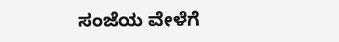ಸಂಜೆಯ ವೇಳೆಗೆ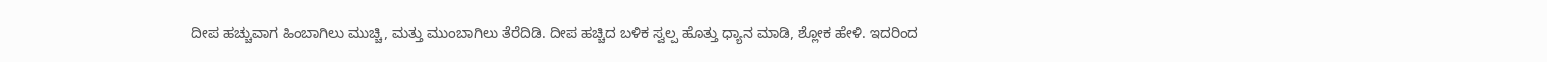ದೀಪ ಹಚ್ಚುವಾಗ ಹಿಂಬಾಗಿಲು ಮುಚ್ಚಿ, ಮತ್ತು ಮುಂಬಾಗಿಲು ತೆರೆದಿಡಿ. ದೀಪ ಹಚ್ಚಿದ ಬಳಿಕ ಸ್ವಲ್ಪ ಹೊತ್ತು ಧ್ಯಾನ ಮಾಡಿ, ಶ್ಲೋಕ ಹೇಳಿ. ಇದರಿಂದ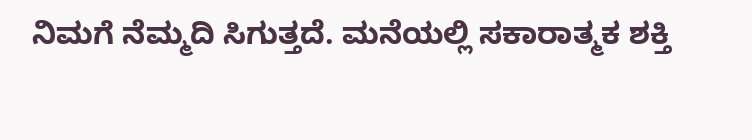ನಿಮಗೆ ನೆಮ್ಮದಿ ಸಿಗುತ್ತದೆ. ಮನೆಯಲ್ಲಿ ಸಕಾರಾತ್ಮಕ ಶಕ್ತಿ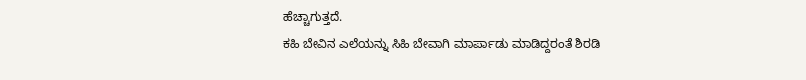ಹೆಚ್ಚಾಗುತ್ತದೆ.
ಕಹಿ ಬೇವಿನ ಎಲೆಯನ್ನು ಸಿಹಿ ಬೇವಾಗಿ ಮಾರ್ಪಾಡು ಮಾಡಿದ್ದರಂತೆ ಶಿರಡಿ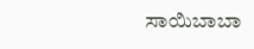ಸಾಯಿಬಾಬಾ